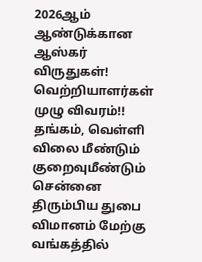2026ஆம் ஆண்டுக்கான ஆஸ்கர் விருதுகள்! வெற்றியாளர்கள் முழு விவரம்!! தங்கம், வெள்ளி விலை மீண்டும் குறைவுமீண்டும் சென்னை திரும்பிய துபை விமானம் மேற்கு வங்கத்தில்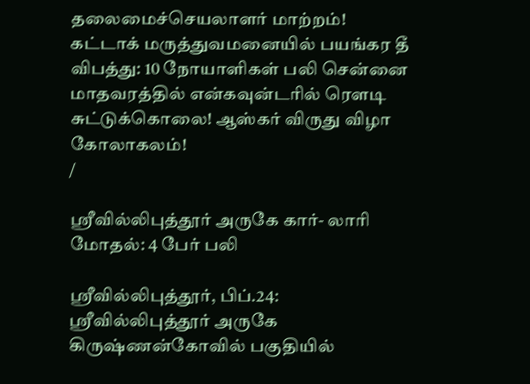தலைமைச்செயலாளர் மாற்றம்! கட்டாக் மருத்துவமனையில் பயங்கர தீ விபத்து: 10 நோயாளிகள் பலி சென்னை மாதவரத்தில் என்கவுன்டரில் ரௌடி சுட்டுக்கொலை! ஆஸ்கர் விருது விழா கோலாகலம்!
/

ஸ்ரீவில்லிபுத்தூர் அருகே கார்- லாரி மோதல்: 4 பேர் பலி

ஸ்ரீவில்லிபுத்தூர், பிப்.24: ஸ்ரீவில்லிபுத்தூர் அருகே கிருஷ்ணன்கோவில் பகுதியில்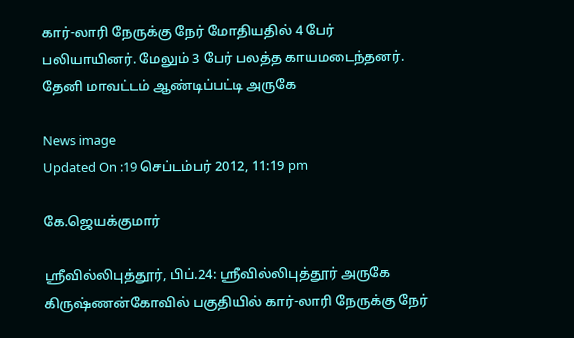கார்-லாரி நேருக்கு நேர் மோதியதில் 4 பேர் பலியாயினர். மேலும் 3 பேர் பலத்த காயமடைந்தனர். தேனி மாவட்டம் ஆண்டிப்பட்டி அருகே

News image
Updated On :19 செப்டம்பர் 2012, 11:19 pm

கே.ஜெயக்குமார்

ஸ்ரீவில்லிபுத்தூர், பிப்.24: ஸ்ரீவில்லிபுத்தூர் அருகே கிருஷ்ணன்கோவில் பகுதியில் கார்-லாரி நேருக்கு நேர்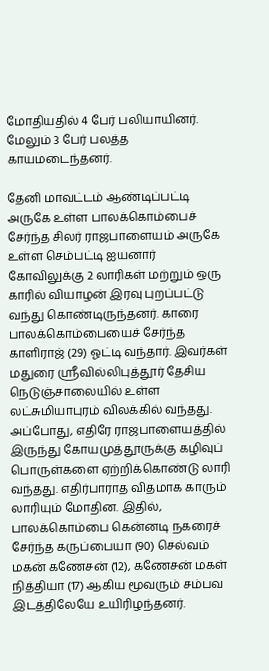மோதியதில் 4 பேர் பலியாயினர். மேலும் 3 பேர் பலத்த காயமடைந்தனர்.

தேனி மாவட்டம் ஆண்டிப்பட்டி அருகே உள்ள பாலக்கொம்பைச் சேர்ந்த சிலர் ராஜபாளையம் அருகே உள்ள செம்பட்டி ஐயனார் கோவிலுக்கு 2 லாரிகள் மற்றும் ஒரு காரில் வியாழன் இரவு புறப்பட்டு வந்து கொண்டிருந்தனர். காரை பாலக்கொம்பையைச் சேர்ந்த காளிராஜ் (29) ஓட்டி வந்தார். இவர்கள் மதுரை ஸ்ரீவில்லிபுத்தூர் தேசிய நெடுஞ்சாலையில் உள்ள லட்சுமியாபுரம் விலக்கில் வந்தது. அப்போது, எதிரே ராஜபாளையத்தில் இருந்து கோயமுத்தூருக்கு கழிவுப் பொருள்களை ஏற்றிக்கொண்டு லாரி வந்தது. எதிர்பாராத விதமாக காரும் லாரியும் மோதின. இதில், பாலக்கொம்பை கென்னடி நகரைச் சேர்ந்த கருப்பையா (90) செல்வம் மகன் கணேசன் (12), கணேசன் மகள் நித்தியா (17) ஆகிய மூவரும் சம்பவ இடத்திலேயே உயிரிழந்தனர்.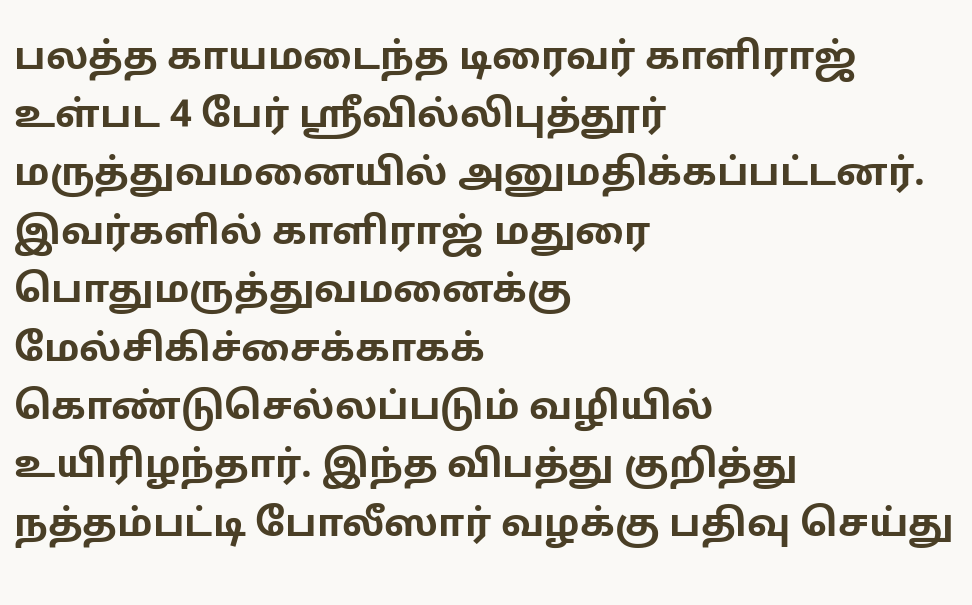பலத்த காயமடைந்த டிரைவர் காளிராஜ் உள்பட 4 பேர் ஸ்ரீவில்லிபுத்தூர் மருத்துவமனையில் அனுமதிக்கப்பட்டனர். இவர்களில் காளிராஜ் மதுரை பொதுமருத்துவமனைக்கு மேல்சிகிச்சைக்காகக் கொண்டுசெல்லப்படும் வழியில் உயிரிழந்தார். இந்த விபத்து குறித்து நத்தம்பட்டி போலீஸார் வழக்கு பதிவு செய்து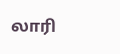லாரி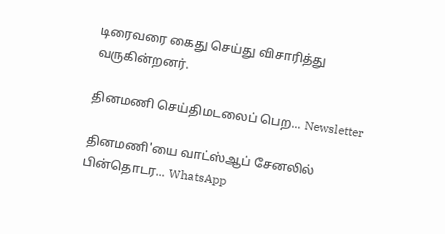டிரைவரை கைது செய்து விசாரித்து வருகின்றனர்.

தினமணி செய்திமடலைப் பெற... Newsletter

தினமணி'யை வாட்ஸ்ஆப் சேனலில் பின்தொடர... WhatsApp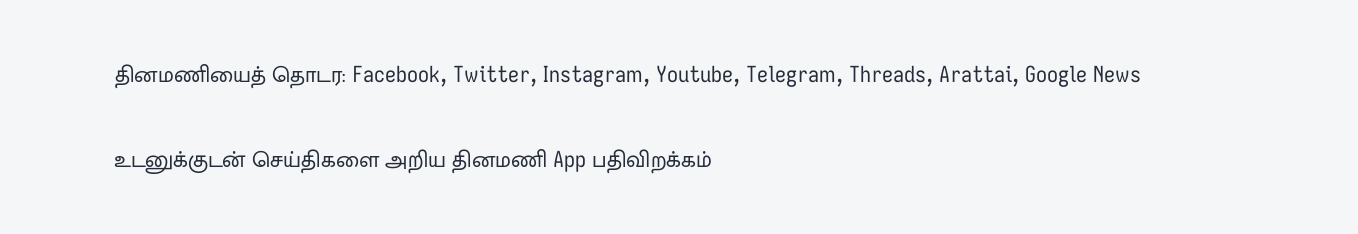தினமணியைத் தொடர: Facebook, Twitter, Instagram, Youtube, Telegram, Threads, Arattai, Google News

உடனுக்குடன் செய்திகளை அறிய தினமணி App பதிவிறக்கம்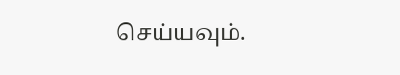செய்யவும்.